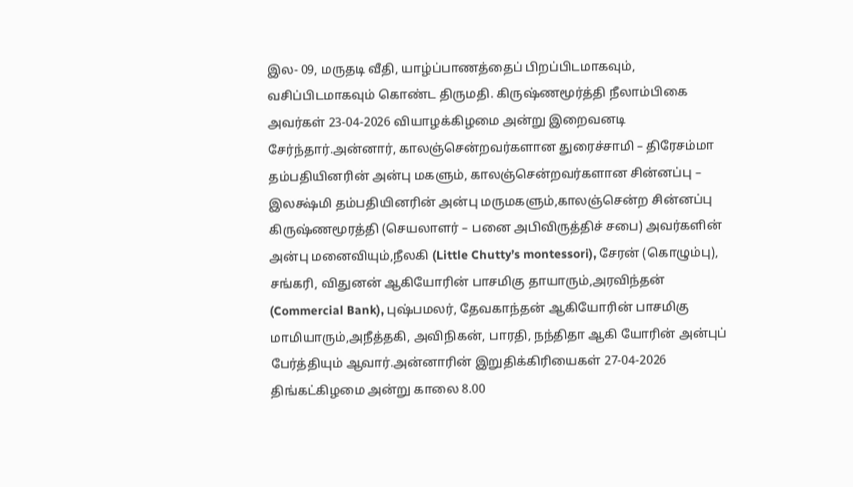இல- 09, மருதடி வீதி, யாழ்ப்பாணத்தைப் பிறப்பிடமாகவும், வசிப்பிடமாகவும் கொண்ட திருமதி. கிருஷ்ணமூர்த்தி நீலாம்பிகை அவர்கள் 23-04-2026 வியாழக்கிழமை அன்று இறைவனடி சேர்ந்தார்.அன்னார், காலஞ்சென்றவர்களான துரைச்சாமி – திரேசம்மா தம்பதியினரின் அன்பு மகளும், காலஞ்சென்றவர்களான சின்னப்பு – இலக்ஷ்மி தம்பதியினரின் அன்பு மருமகளும்,காலஞ்சென்ற சின்னப்பு கிருஷ்ணமூரத்தி (செயலாளர் – பனை அபிவிருத்திச் சபை) அவர்களின் அன்பு மனைவியும்,நீலகி (Little Chutty’s montessori), சேரன் (கொழும்பு), சங்கரி, விதுனன் ஆகியோரின் பாசமிகு தாயாரும்,அரவிந்தன் (Commercial Bank), புஷ்பமலர், தேவகாந்தன் ஆகியோரின் பாசமிகு மாமியாரும்,அநீத்தகி, அவிநிகன், பாரதி, நந்திதா ஆகி யோரின் அன்புப் பேர்த்தியும் ஆவார்.அன்னாரின் இறுதிக்கிரியைகள் 27-04-2026 திங்கட்கிழமை அன்று காலை 8.00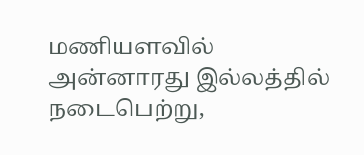மணியளவில் அன்னாரது இல்லத்தில் நடைபெற்று,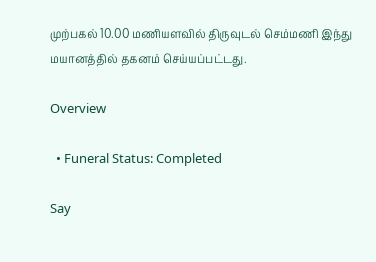முற்பகல் 10.00 மணியளவில் திருவுடல் செம்மணி இந்து மயானத்தில் தகனம் செய்யப்பட்டது.

Overview

  • Funeral Status: Completed

Say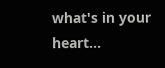what's in your heart...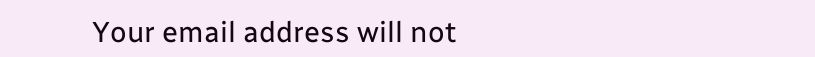Your email address will not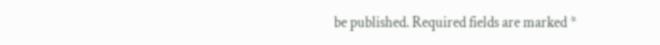be published. Required fields are marked *